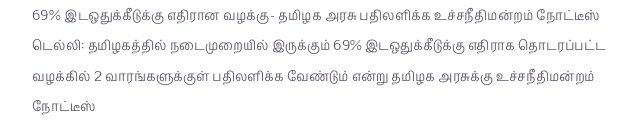69% இடஒதுக்கீடுக்கு எதிரான வழக்கு- தமிழக அரசு பதிலளிக்க உச்சநீதிமன்றம் நோட்டீஸ்
டெல்லி: தமிழகத்தில் நடைமுறையில் இருக்கும் 69% இடஒதுக்கீடுக்கு எதிராக தொடரப்பட்ட வழக்கில் 2 வாரங்களுக்குள் பதிலளிக்க வேண்டும் என்று தமிழக அரசுக்கு உச்சநீதிமன்றம் நோட்டீஸ்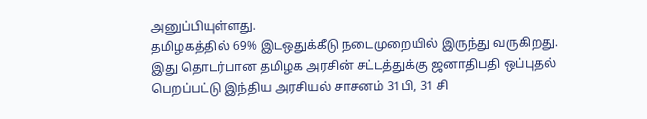அனுப்பியுள்ளது.
தமிழகத்தில் 69% இடஒதுக்கீடு நடைமுறையில் இருந்து வருகிறது. இது தொடர்பான தமிழக அரசின் சட்டத்துக்கு ஜனாதிபதி ஒப்புதல் பெறப்பட்டு இந்திய அரசியல் சாசனம் 31பி, 31 சி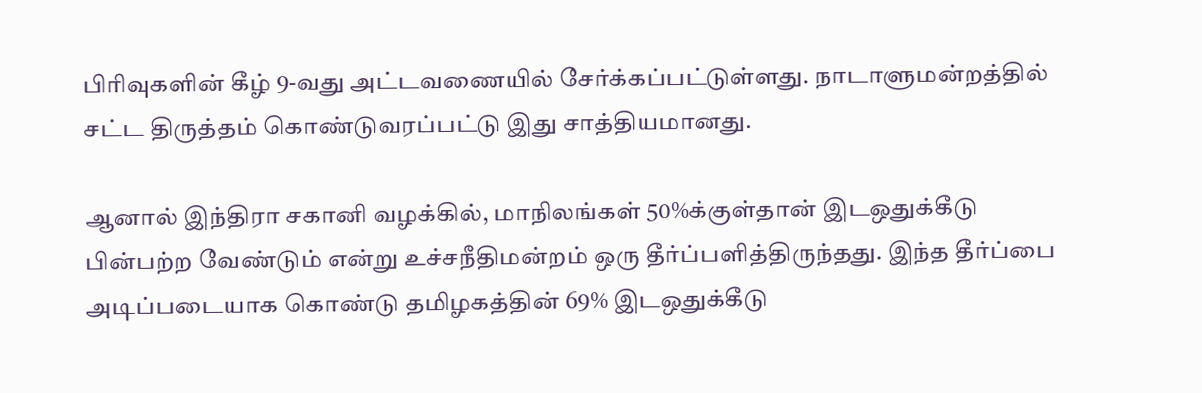பிரிவுகளின் கீழ் 9-வது அட்டவணையில் சேர்க்கப்பட்டுள்ளது. நாடாளுமன்றத்தில் சட்ட திருத்தம் கொண்டுவரப்பட்டு இது சாத்தியமானது.

ஆனால் இந்திரா சகானி வழக்கில், மாநிலங்கள் 50%க்குள்தான் இடஒதுக்கீடு பின்பற்ற வேண்டும் என்று உச்சநீதிமன்றம் ஒரு தீர்ப்பளித்திருந்தது. இந்த தீர்ப்பை அடிப்படையாக கொண்டு தமிழகத்தின் 69% இடஒதுக்கீடு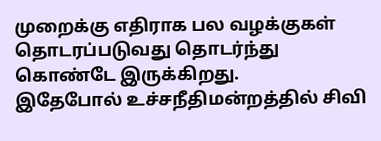முறைக்கு எதிராக பல வழக்குகள் தொடரப்படுவது தொடர்ந்து கொண்டே இருக்கிறது.
இதேபோல் உச்சநீதிமன்றத்தில் சிவி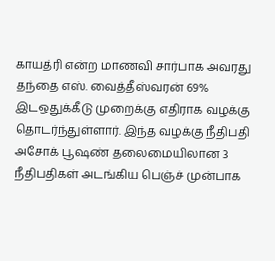காயத்ரி என்ற மாணவி சார்பாக அவரது தந்தை எஸ். வைத்தீஸ்வரன் 69% இடஒதுக்கீடு முறைக்கு எதிராக வழக்கு தொடர்ந்துள்ளார். இந்த வழக்கு நீதிபதி அசோக் பூஷண் தலைமையிலான 3 நீதிபதிகள் அடங்கிய பெஞ்ச் முன்பாக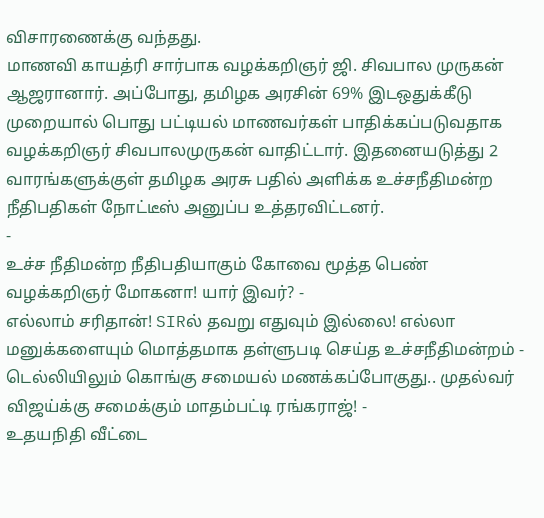விசாரணைக்கு வந்தது.
மாணவி காயத்ரி சார்பாக வழக்கறிஞர் ஜி. சிவபால முருகன் ஆஜரானார். அப்போது, தமிழக அரசின் 69% இடஒதுக்கீடு முறையால் பொது பட்டியல் மாணவர்கள் பாதிக்கப்படுவதாக வழக்கறிஞர் சிவபாலமுருகன் வாதிட்டார். இதனையடுத்து 2 வாரங்களுக்குள் தமிழக அரசு பதில் அளிக்க உச்சநீதிமன்ற நீதிபதிகள் நோட்டீஸ் அனுப்ப உத்தரவிட்டனர்.
-
உச்ச நீதிமன்ற நீதிபதியாகும் கோவை மூத்த பெண் வழக்கறிஞர் மோகனா! யார் இவர்? -
எல்லாம் சரிதான்! SIRல் தவறு எதுவும் இல்லை! எல்லா மனுக்களையும் மொத்தமாக தள்ளுபடி செய்த உச்சநீதிமன்றம் -
டெல்லியிலும் கொங்கு சமையல் மணக்கப்போகுது.. முதல்வர் விஜய்க்கு சமைக்கும் மாதம்பட்டி ரங்கராஜ்! -
உதயநிதி வீட்டை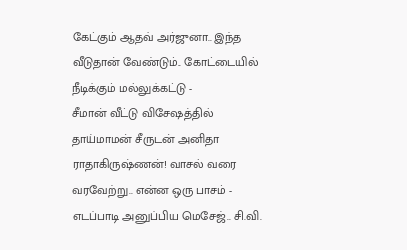கேட்கும் ஆதவ் அர்ஜுனா.. இந்த வீடுதான் வேண்டும்.. கோட்டையில் நீடிக்கும் மல்லுக்கட்டு -
சீமான் வீட்டு விசேஷத்தில் தாய்மாமன் சீருடன் அனிதா ராதாகிருஷ்ணன்! வாசல் வரை வரவேற்று.. என்ன ஒரு பாசம் -
எடப்பாடி அனுப்பிய மெசேஜ்.. சி.வி.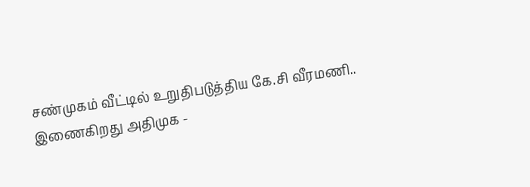சண்முகம் வீட்டில் உறுதிபடுத்திய கே.சி வீரமணி.. இணைகிறது அதிமுக -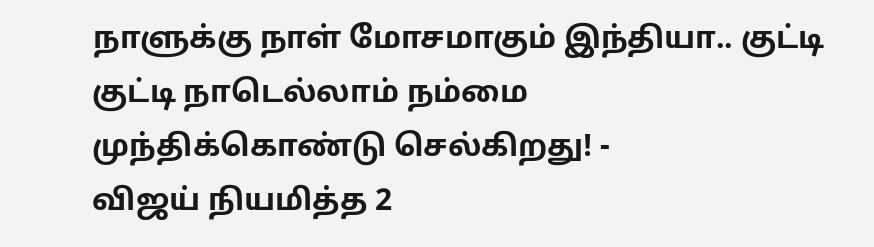நாளுக்கு நாள் மோசமாகும் இந்தியா.. குட்டி குட்டி நாடெல்லாம் நம்மை முந்திக்கொண்டு செல்கிறது! -
விஜய் நியமித்த 2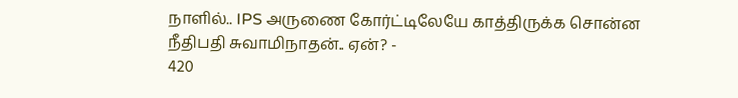நாளில்.. IPS அருணை கோர்ட்டிலேயே காத்திருக்க சொன்ன நீதிபதி சுவாமிநாதன்.. ஏன்? -
420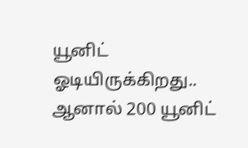யூனிட் ஓடியிருக்கிறது.. ஆனால் 200 யூனிட்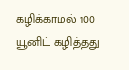கழிக்காமல் 100 யூனிட் கழித்தது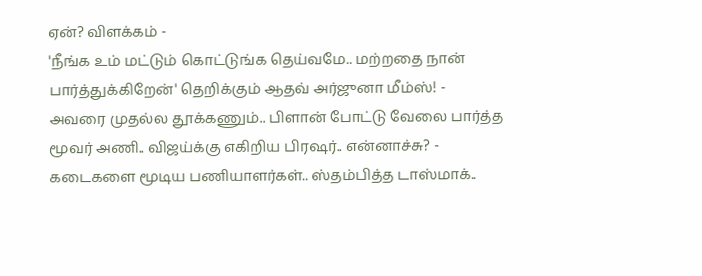ஏன்? விளக்கம் -
'நீங்க உம் மட்டும் கொட்டுங்க தெய்வமே.. மற்றதை நான் பார்த்துக்கிறேன்' தெறிக்கும் ஆதவ் அர்ஜுனா மீம்ஸ்! -
அவரை முதல்ல தூக்கணும்.. பிளான் போட்டு வேலை பார்த்த மூவர் அணி.. விஜய்க்கு எகிறிய பிரஷர்.. என்னாச்சு? -
கடைகளை மூடிய பணியாளர்கள்.. ஸ்தம்பித்த டாஸ்மாக்..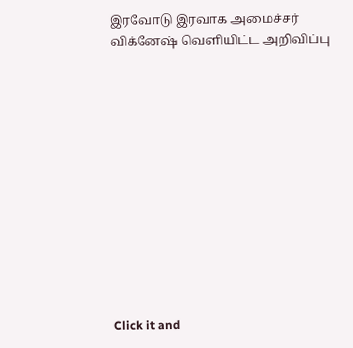இரவோடு இரவாக அமைச்சர் விக்னேஷ் வெளியிட்ட அறிவிப்பு












Click it and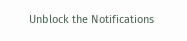Unblock the Notifications